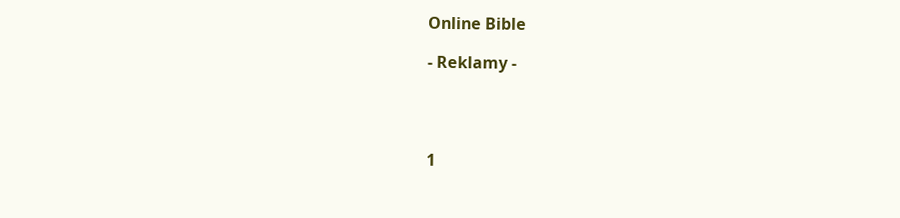Online Bible

- Reklamy -




1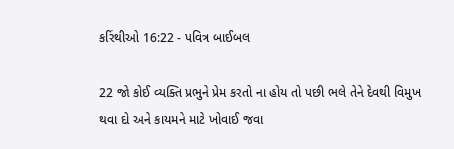કરિંથીઓ 16:22 - પવિત્ર બાઈબલ

22 જો કોઈ વ્યક્તિ પ્રભુને પ્રેમ કરતો ના હોય તો પછી ભલે તેને દેવથી વિમુખ થવા દો અને કાયમને માટે ખોવાઈ જવા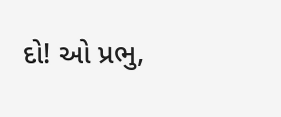દો! ઓ પ્રભુ,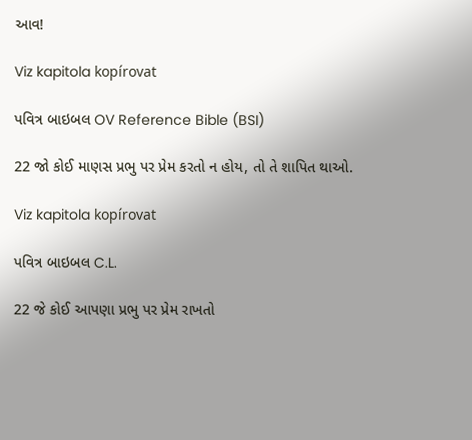આવ!

Viz kapitola kopírovat

પવિત્ર બાઇબલ OV Reference Bible (BSI)

22 જો કોઈ માણસ પ્રભુ પર પ્રેમ કરતો ન હોય, તો તે શાપિત થાઓ.

Viz kapitola kopírovat

પવિત્ર બાઇબલ C.L.

22 જે કોઈ આપણા પ્રભુ પર પ્રેમ રાખતો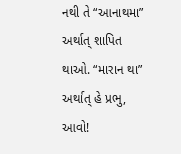નથી તે “આનાથમા” અર્થાત્ શાપિત થાઓ. “મારાન થા” અર્થાત્ હે પ્રભુ, આવો!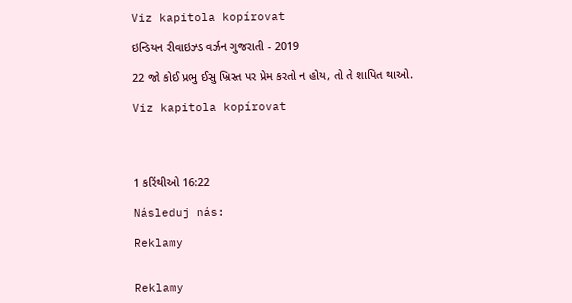Viz kapitola kopírovat

ઇન્ડિયન રીવાઇઝ્ડ વર્ઝન ગુજરાતી - 2019

22 જો કોઈ પ્રભુ ઈસુ ખ્રિસ્ત પર પ્રેમ કરતો ન હોય, તો તે શાપિત થાઓ.

Viz kapitola kopírovat




1 કરિંથીઓ 16:22

Následuj nás:

Reklamy


Reklamy